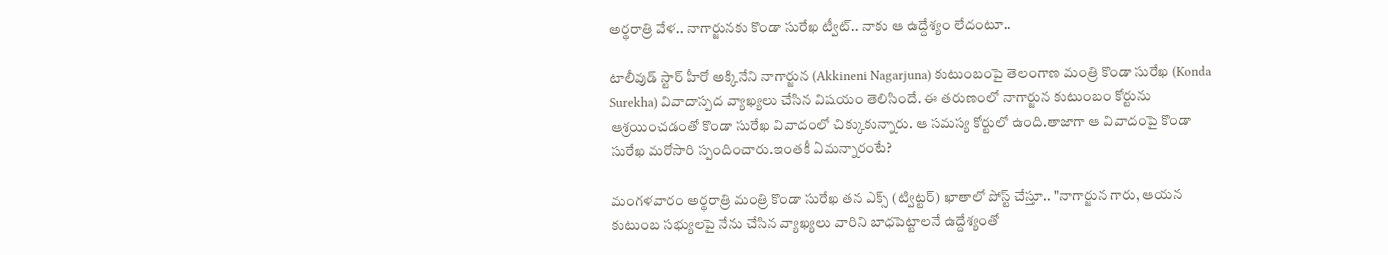అర్థరాత్రి వేళ.. నాగార్జునకు కొండా సురేఖ ట్వీట్.. నాకు ఆ ఉద్దేశ్యం లేదంటూ..

టాలీవుడ్ స్టార్ హీరో అక్కినేని నాగార్జున (Akkineni Nagarjuna) కుటుంబంపై తెలంగాణ మంత్రి కొండా సురేఖ (Konda Surekha) వివాదాస్పద వ్యాఖ్యలు చేసిన విషయం తెలిసిందే. ఈ తరుణంలో నాగార్జున కుటుంబం కోర్టును ఆశ్రయించడంతో కొండా సురేఖ వివాదంలో చిక్కుకున్నారు. ఆ సమస్య కోర్టులో ఉంది.తాజాగా ఆ వివాదంపై కొండా సురేఖ మరోసారి స్పందించారు.ఇంతకీ ఏమన్నారంటే?

మంగళవారం అర్థరాత్రి మంత్రి కొండా సురేఖ తన ఎక్స్ (ట్విట్టర్) ఖాతాలో పోస్ట్ చేస్తూ.. "నాగార్జున గారు, ఆయన కుటుంబ సభ్యులపై నేను చేసిన వ్యాఖ్యలు వారిని బాధపెట్టాలనే ఉద్దేశ్యంతో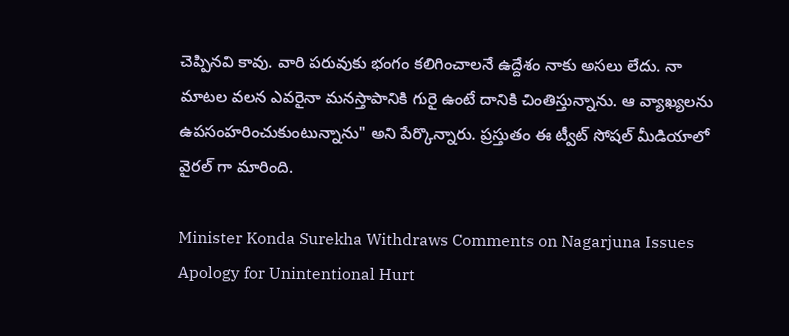చెప్పినవి కావు. వారి పరువుకు భంగం కలిగించాలనే ఉద్దేశం నాకు అసలు లేదు. నా మాటల వలన ఎవరైనా మనస్తాపానికి గురై ఉంటే దానికి చింతిస్తున్నాను. ఆ వ్యాఖ్యలను ఉపసంహరించుకుంటున్నాను" అని పేర్కొన్నారు. ప్రస్తుతం ఈ ట్వీట్ సోషల్ మీడియాలో వైరల్ గా మారింది.

Minister Konda Surekha Withdraws Comments on Nagarjuna Issues Apology for Unintentional Hurt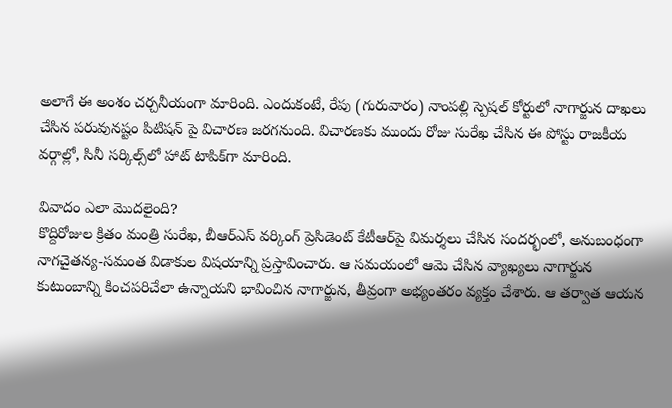అలాగే ఈ అంశం చర్చనీయంగా మారింది. ఎందుకంటే, రేపు (గురువారం) నాంపల్లి స్పెషల్ కోర్టులో నాగార్జున దాఖలు చేసిన పరువునష్టం పిటిషన్ పై విచారణ జరగనుంది. విచారణకు ముందు రోజు సురేఖ చేసిన ఈ పోస్టు రాజకీయ వర్గాల్లో, సినీ సర్కిల్స్‌లో హాట్ టాపిక్‌గా మారింది.

వివాదం ఎలా మొదలైంది?
కొద్దిరోజుల క్రితం మంత్రి సురేఖ, బీఆర్‌ఎస్ వర్కింగ్ ప్రెసిడెంట్ కేటీఆర్‌పై విమర్శలు చేసిన సందర్భంలో, అనుబంధంగా నాగచైతన్య-సమంత విడాకుల విషయాన్ని ప్రస్తావించారు. ఆ సమయంలో ఆమె చేసిన వ్యాఖ్యలు నాగార్జున కుటుంబాన్ని కించపరిచేలా ఉన్నాయని భావించిన నాగార్జున, తీవ్రంగా అభ్యంతరం వ్యక్తం చేశారు. ఆ తర్వాత ఆయన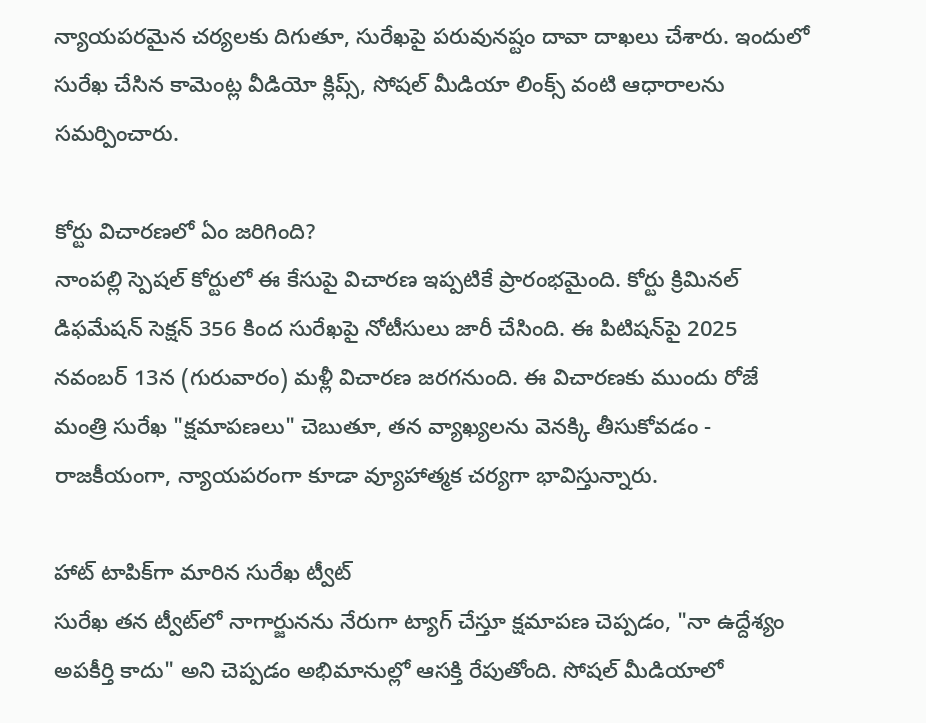న్యాయపరమైన చర్యలకు దిగుతూ, సురేఖపై పరువునష్టం దావా దాఖలు చేశారు. ఇందులో సురేఖ చేసిన కామెంట్ల వీడియో క్లిప్స్‌, సోషల్ మీడియా లింక్స్‌ వంటి ఆధారాలను సమర్పించారు.

కోర్టు విచారణలో ఏం జరిగింది?
నాంపల్లి స్పెషల్ కోర్టులో ఈ కేసుపై విచారణ ఇప్పటికే ప్రారంభమైంది. కోర్టు క్రిమినల్ డిఫమేషన్ సెక్షన్ 356 కింద సురేఖపై నోటీసులు జారీ చేసింది. ఈ పిటిషన్‌పై 2025 నవంబర్ 13న (గురువారం) మళ్లీ విచారణ జరగనుంది. ఈ విచారణకు ముందు రోజే మంత్రి సురేఖ "క్షమాపణలు" చెబుతూ, తన వ్యాఖ్యలను వెనక్కి తీసుకోవడం - రాజకీయంగా, న్యాయపరంగా కూడా వ్యూహాత్మక చర్యగా భావిస్తున్నారు.

హాట్ టాపిక్‌గా మారిన సురేఖ ట్వీట్
సురేఖ తన ట్వీట్‌లో నాగార్జునను నేరుగా ట్యాగ్ చేస్తూ క్షమాపణ చెప్పడం, "నా ఉద్దేశ్యం అపకీర్తి కాదు" అని చెప్పడం అభిమానుల్లో ఆసక్తి రేపుతోంది. సోషల్ మీడియాలో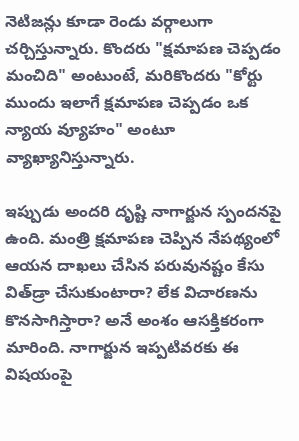నెటిజన్లు కూడా రెండు వర్గాలుగా చర్చిస్తున్నారు. కొందరు "క్షమాపణ చెప్పడం మంచిది" అంటుంటే, మరికొందరు "కోర్టు ముందు ఇలాగే క్షమాపణ చెప్పడం ఒక న్యాయ వ్యూహం" అంటూ వ్యాఖ్యానిస్తున్నారు.

ఇప్పుడు అందరి దృష్టి నాగార్జున స్పందనపై ఉంది. మంత్రి క్షమాపణ చెప్పిన నేపథ్యంలో ఆయన దాఖలు చేసిన పరువునష్టం కేసు విత్‌డ్రా చేసుకుంటారా? లేక విచారణను కొనసాగిస్తారా? అనే అంశం ఆసక్తికరంగా మారింది. నాగార్జున ఇప్పటివరకు ఈ విషయంపై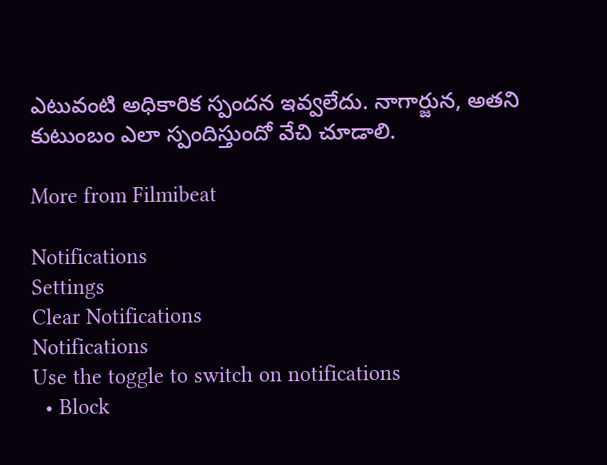ఎటువంటి అధికారిక స్పందన ఇవ్వలేదు. నాగార్జున, అతని కుటుంబం ఎలా స్పందిస్తుందో వేచి చూడాలి.

More from Filmibeat

Notifications
Settings
Clear Notifications
Notifications
Use the toggle to switch on notifications
  • Block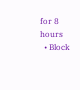for 8 hours
  • Block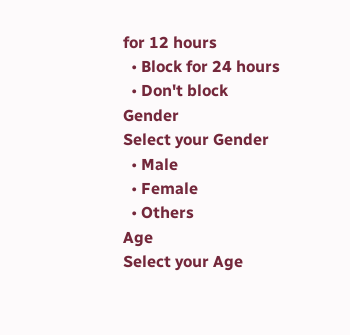for 12 hours
  • Block for 24 hours
  • Don't block
Gender
Select your Gender
  • Male
  • Female
  • Others
Age
Select your Age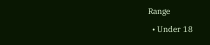Range
  • Under 18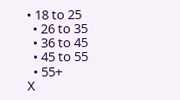• 18 to 25
  • 26 to 35
  • 36 to 45
  • 45 to 55
  • 55+
X